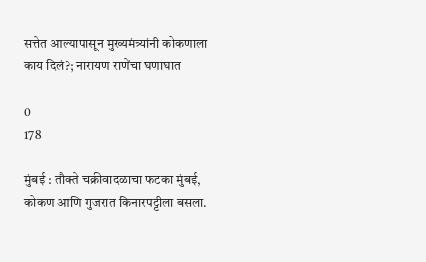सत्तेत आल्यापासून मुख्यमंत्र्यांनी कोकणाला काय दिलं?; नारायण राणेंचा घणाघात

0
178

मुंबई : तौक्ते चक्रीवादळाचा फटका मुंबई, कोकण आणि गुजरात किनारपट्टीला बसला.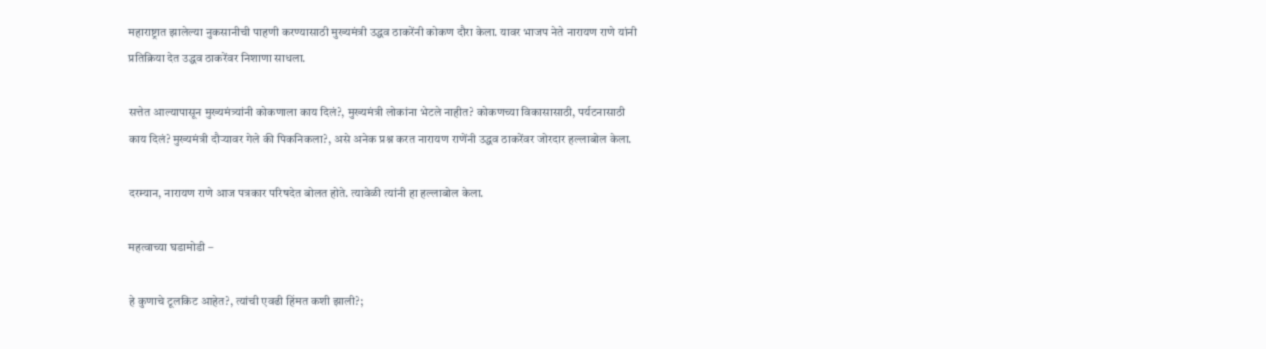महाराष्ट्रात झालेल्या नुकसानीची पाहणी करण्यासाठी मुख्यमंत्री उद्धव ठाकरेंनी कोकण दौरा केला. यावर भाजप नेते नारायण राणे यांनी प्रतिक्रिया देत उद्धव ठाकरेंवर निशाणा साधला.

सत्तेत आल्यापासून मुख्यमंत्र्यांनी कोकणाला काय दिलं?, मुख्यमंत्री लोकांना भेटले नाहीत? कोकणच्या विकासासाठी, पर्यटनासाठी काय दिलं? मुख्यमंत्री दौऱ्यावर गेले की पिकनिकला?, असे अनेक प्रश्न करत नारायण राणेंनी उद्धव ठाकरेंवर जोरदार हल्लाबोल केला.

दरम्यान, नारायण राणे आज पत्रकार परिषदेत बोलत होते. त्यावेळी त्यांनी हा हल्लाबोल केला.

महत्वाच्या घडामोडी –

हे कुणाचे टूलकिट आहेत?, त्यांची एवढी हिंमत कशी झाली?;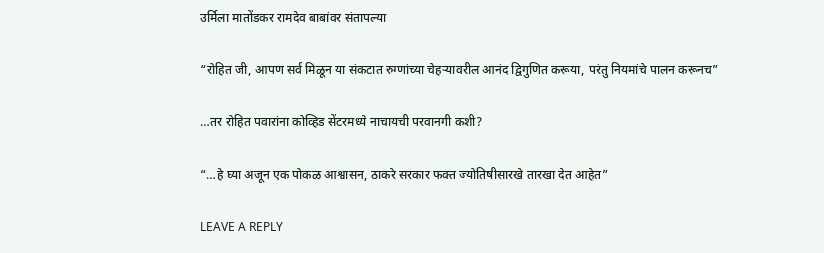उर्मिला मातोंडकर रामदेव बाबांवर संतापल्या

“रोहित जी, आपण सर्व मिळून या संकटात रुग्णांच्या चेहऱ्यावरील आनंद द्विगुणित करूया, परंतु नियमांचे पालन करूनच”

…तर रोहित पवारांना कोव्हिड सेंटरमध्ये नाचायची परवानगी कशी?

“…हे घ्या अजून एक पोकळ आश्वासन, ठाकरे सरकार फक्त ज्योतिषीसारखे तारखा देत आहेत”

LEAVE A REPLY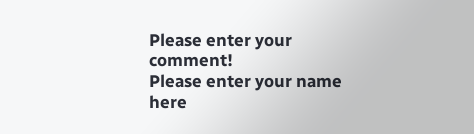Please enter your comment!
Please enter your name here